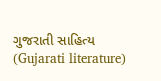ગુજરાતી સાહિત્ય (Gujarati literature)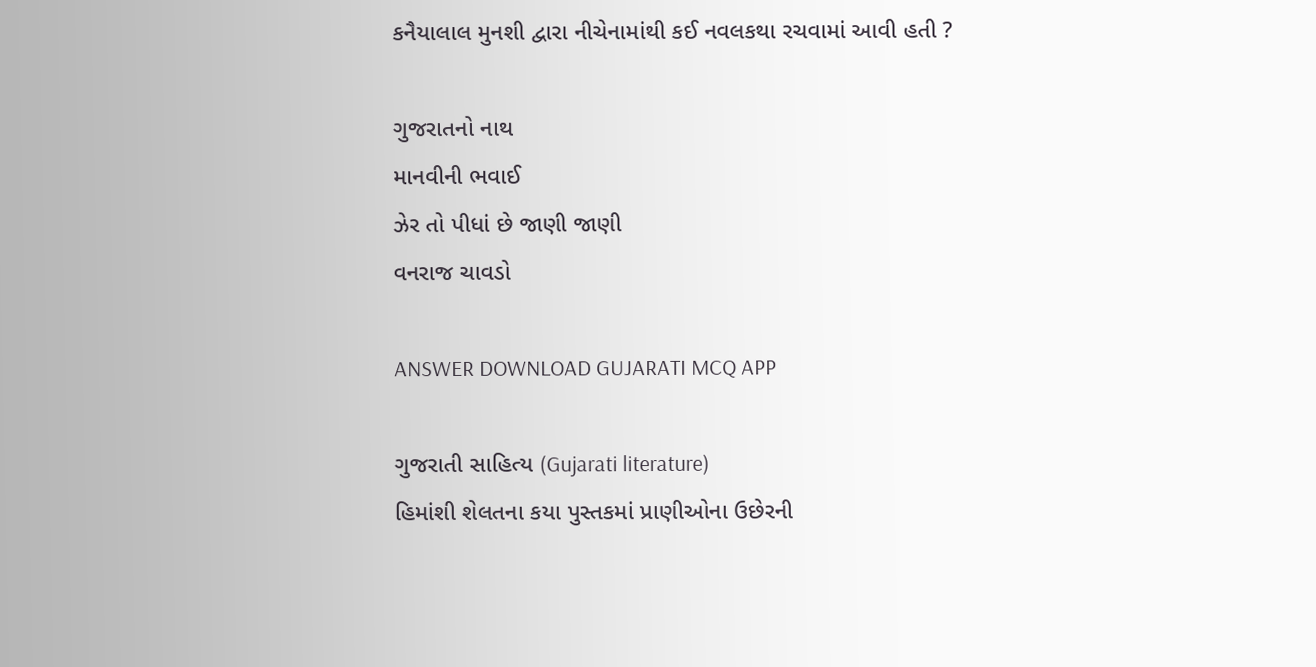કનૈયાલાલ મુનશી દ્વારા નીચેનામાંથી કઈ નવલકથા રચવામાં આવી હતી ?

ગુજરાતનો નાથ
માનવીની ભવાઈ
ઝેર તો પીધાં છે જાણી જાણી
વનરાજ ચાવડો

ANSWER DOWNLOAD GUJARATI MCQ APP

ગુજરાતી સાહિત્ય (Gujarati literature)
હિમાંશી શેલતના કયા પુસ્તકમાં પ્રાણીઓના ઉછેરની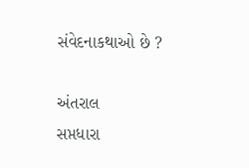સંવેદનાકથાઓ છે ?

અંતરાલ
સપ્તધારા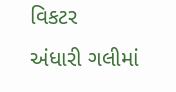વિકટર
અંધારી ગલીમાં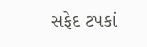સફેદ ટપકાં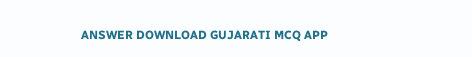ANSWER DOWNLOAD GUJARATI MCQ APP